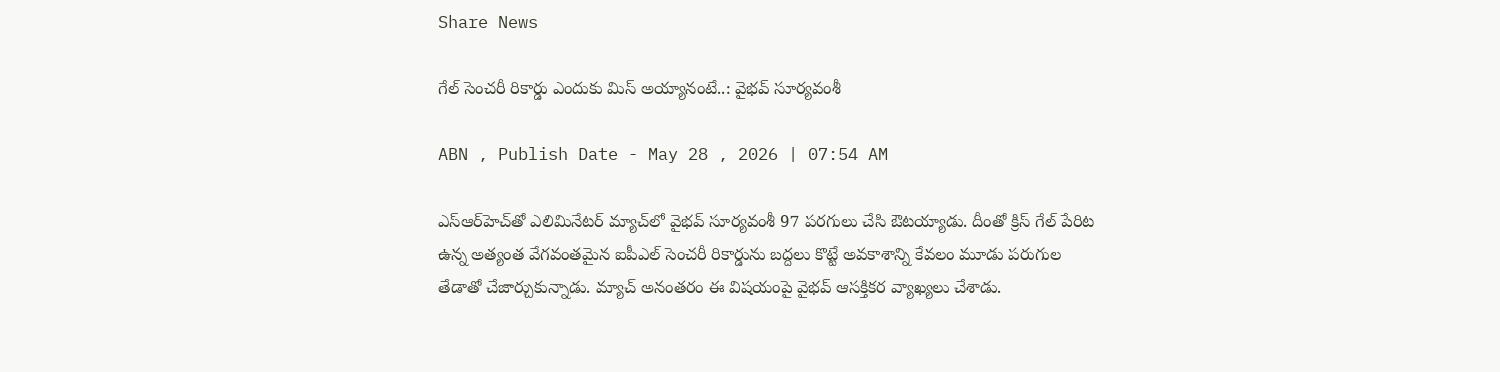Share News

గేల్ సెంచరీ రికార్డు ఎందుకు మిస్ అయ్యానంటే..: వైభవ్ సూర్యవంశీ

ABN , Publish Date - May 28 , 2026 | 07:54 AM

ఎస్ఆర్‌హెచ్‌తో ఎలిమినేటర్ మ్యాచ్‌లో వైభవ్ సూర్యవంశీ 97 పరగులు చేసి ఔటయ్యాడు. దీంతో క్రిస్ గేల్ పేరిట ఉన్న అత్యంత వేగవంతమైన ఐపీఎల్ సెంచరీ రికార్డును బద్దలు కొట్టే అవకాశాన్ని కేవలం మూడు పరుగుల తేడాతో చేజార్చుకున్నాడు. మ్యాచ్ అనంతరం ఈ విషయంపై వైభవ్ ఆసక్తికర వ్యాఖ్యలు చేశాడు.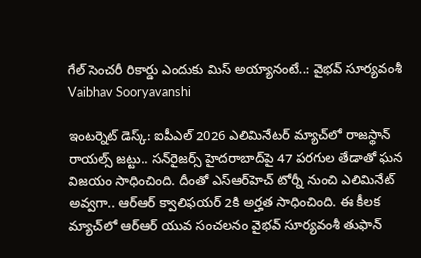గేల్ సెంచరీ రికార్డు ఎందుకు మిస్ అయ్యానంటే..: వైభవ్ సూర్యవంశీ
Vaibhav Sooryavanshi

ఇంటర్నెట్ డెస్క్: ఐపీఎల్ 2026 ఎలిమినేటర్ మ్యాచ్‌లో రాజస్థాన్ రాయల్స్ జట్టు.. సన్‌రైజర్స్ హైదరాబాద్‌పై 47 పరగుల తేడాతో ఘన విజయం సాధించింది. దీంతో ఎస్‌ఆర్‌హెచ్ టోర్నీ నుంచి ఎలిమినేట్ అవ్వగా.. ఆర్ఆర్ క్వాలిఫయర్ 2కి అర్హత సాధించింది. ఈ కీలక మ్యాచ్‌లో ఆర్ఆర్ యువ సంచలనం వైభవ్ సూర్యవంశీ తుఫాన్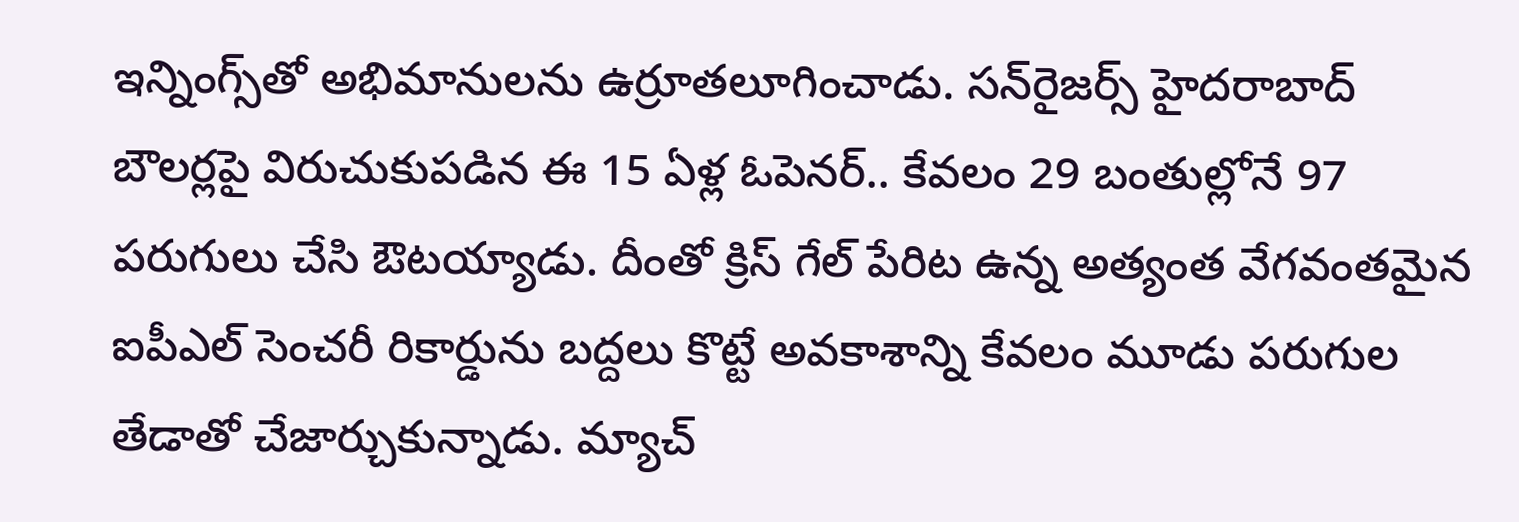ఇన్నింగ్స్‌తో అభిమానులను ఉర్రూతలూగించాడు. సన్‌రైజర్స్ హైదరాబాద్ బౌలర్లపై విరుచుకుపడిన ఈ 15 ఏళ్ల ఓపెనర్.. కేవలం 29 బంతుల్లోనే 97 పరుగులు చేసి ఔటయ్యాడు. దీంతో క్రిస్ గేల్ పేరిట ఉన్న అత్యంత వేగవంతమైన ఐపీఎల్ సెంచరీ రికార్డును బద్దలు కొట్టే అవకాశాన్ని కేవలం మూడు పరుగుల తేడాతో చేజార్చుకున్నాడు. మ్యాచ్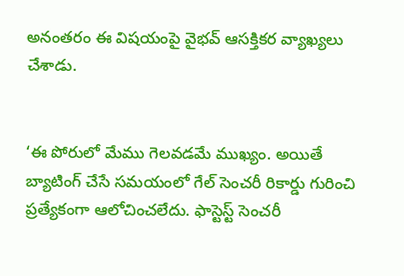అనంతరం ఈ విషయంపై వైభవ్ ఆసక్తికర వ్యాఖ్యలు చేశాడు.


‘ఈ పోరులో మేము గెలవడమే ముఖ్యం. అయితే బ్యాటింగ్ చేసే సమయంలో గేల్ సెంచరీ రికార్డు గురించి ప్రత్యేకంగా ఆలోచించలేదు. ఫాస్టెస్ట్ సెంచరీ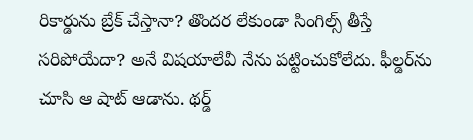రికార్డును బ్రేక్ చేస్తానా? తొందర లేకుండా సింగిల్స్ తీస్తే సరిపోయేదా? అనే విషయాలేవీ నేను పట్టించుకోలేదు. ఫీల్డర్‌ను చూసి ఆ షాట్ ఆడాను. థర్డ్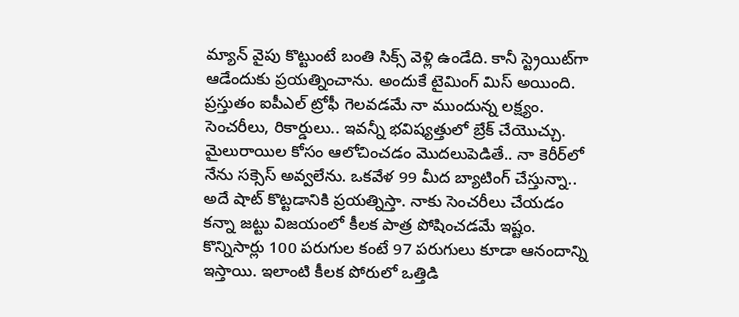మ్యాన్ వైపు కొట్టుంటే బంతి సిక్స్ వెళ్లి ఉండేది. కానీ స్ట్రెయిట్‌గా ఆడేందుకు ప్రయత్నించాను. అందుకే టైమింగ్ మిస్ అయింది. ప్రస్తుతం ఐపీఎల్ ట్రోఫీ గెలవడమే నా ముందున్న లక్ష్యం. సెంచరీలు, రికార్డులు.. ఇవన్నీ భవిష్యత్తులో బ్రేక్ చేయొచ్చు. మైలురాయిల కోసం ఆలోచించడం మొదలుపెడితే.. నా కెరీర్‌లో నేను సక్సెస్ అవ్వలేను. ఒకవేళ 99 మీద బ్యాటింగ్ చేస్తున్నా.. అదే షాట్ కొట్టడానికి ప్రయత్నిస్తా. నాకు సెంచరీలు చేయడం కన్నా జట్టు విజయంలో కీలక పాత్ర పోషించడమే ఇష్టం. కొన్నిసార్లు 100 పరుగుల కంటే 97 పరుగులు కూడా ఆనందాన్ని ఇస్తాయి. ఇలాంటి కీలక పోరులో ఒత్తిడి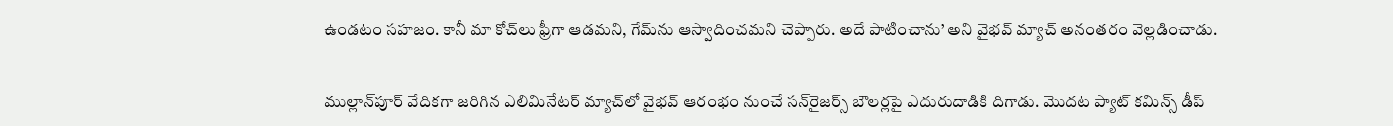ఉండటం సహజం. కానీ మా కోచ్‌లు ఫ్రీగా ఆడమని, గేమ్‌ను ఆస్వాదించమని చెప్పారు. అదే పాటించాను’ అని వైభవ్ మ్యాచ్ అనంతరం వెల్లడించాడు.


ముల్లాన్‌పూర్ వేదికగా జరిగిన ఎలిమినేటర్ మ్యాచ్‌లో వైభవ్ ఆరంభం నుంచే సన్‌రైజర్స్ బౌలర్లపై ఎదురుదాడికి దిగాడు. మొదట ప్యాట్ కమిన్స్ డీప్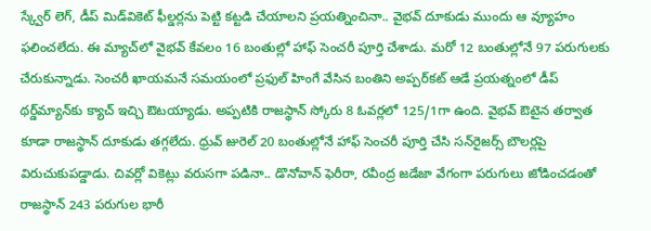స్క్వేర్ లెగ్, డీప్ మిడ్‌వికెట్ ఫీల్డర్లను పెట్టి కట్టడి చేయాలని ప్రయత్నించినా.. వైభవ్ దూకుడు ముందు ఆ వ్యూహం ఫలించలేదు. ఈ మ్యాచ్‌లో వైభవ్ కేవలం 16 బంతుల్లో హాఫ్ సెంచరీ పూర్తి చేశాడు. మరో 12 బంతుల్లోనే 97 పరుగులకు చేరుకున్నాడు. సెంచరీ ఖాయమనే సమయంలో ప్రఫుల్ హింగే వేసిన బంతిని అప్పర్‌కట్ ఆడే ప్రయత్నంలో డీప్ థర్డ్‌మ్యాన్‌కు క్యాచ్ ఇచ్చి ఔటయ్యాడు. అప్పటికి రాజస్థాన్ స్కోరు 8 ఓవర్లలో 125/1గా ఉంది. వైభవ్ ఔటైన తర్వాత కూడా రాజస్థాన్ దూకుడు తగ్గలేదు. ధ్రువ్ జురెల్ 20 బంతుల్లోనే హాఫ్ సెంచరీ పూర్తి చేసి సన్‌రైజర్స్ బౌలర్లపై విరుచుకుపడ్డాడు. చివర్లో వికెట్లు వరుసగా పడినా.. డొనోవాన్ ఫెరీరా, రవీంద్ర జడేజా వేగంగా పరుగులు జోడించడంతో రాజస్థాన్ 243 పరుగుల భారీ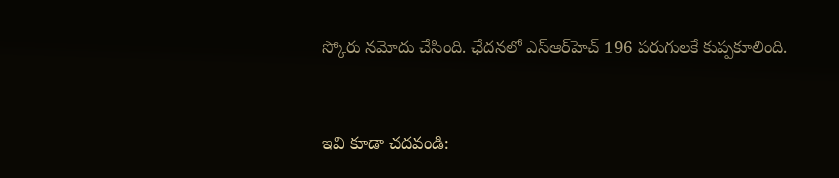స్కోరు నమోదు చేసింది. ఛేదనలో ఎస్ఆర్‌హెచ్ 196 పరుగులకే కుప్పకూలింది.


ఇవి కూడా చదవండి: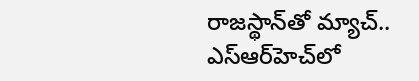రాజస్థాన్‌తో మ్యాచ్.. ఎస్ఆర్‌హెచ్‌లో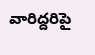వారిద్దరిపై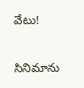వేటు!

సినిమాను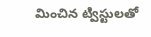మించిన ట్విస్టులతో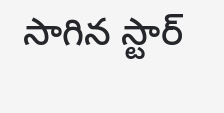సాగిన స్టార్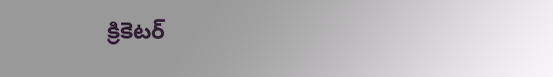క్రికెటర్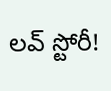లవ్ స్టోరీ!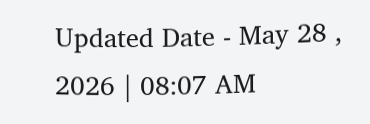Updated Date - May 28 , 2026 | 08:07 AM